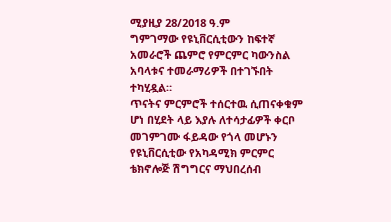ሚያዚያ 28/2018 ዓ.ም
ግምገማው የዩኒቨርሲቲውን ከፍተኛ አመራሮች ጨምሮ የምርምር ካውንስል አባላቱና ተመራማሪዎች በተገኙበት ተካሂዷል።
ጥናትና ምርምሮች ተሰርተዉ ሲጠናቀቁም ሆነ በሂደት ላይ እያሉ ለተሳታፊዎች ቀርቦ መገምገሙ ፋይዳው የጎላ መሆኑን የዩኒቨርሲቲው የአካዳሚክ ምርምር ቴክኖሎጅ ሽግግርና ማህበረሰብ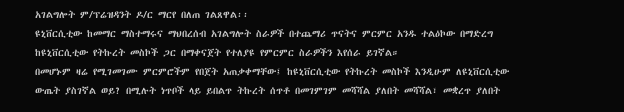አገልግሎት ም/ፕሬዝዳንት ዶ/ር ማርየ በለጠ ገልጸዋል፡፡
ዩኒቨርሲቲው ከመማር ማስተማሩና ማህበረሰብ አገልግሎት ስራዎች በተጨማሪ ጥናትና ምርምር አንዱ ተልዕኮው በማድረግ ከዩኒቨርሲቲው የትኩረት መስኮች ጋር በማቀናጀት የተለያዩ የምርምር ስራዎችን እየሰራ ይገኛል።
በመሆኑም ዛሬ የሚገመገሙ ምርምሮችም የበጀት አጠቃቀማቸው፤ ከዩኒቨርሲቲው የትኩረት መስኮች እንዲሁም ለዩኒቨርሲቲው ውጤት ያስገኛል ወይ? በሚሉት ነጥቦች ላይ ይበልጥ ትኩረት ሰጥቶ በመገምገም መሻሻል ያለበት መሻሻል፣ መቋረጥ ያለበት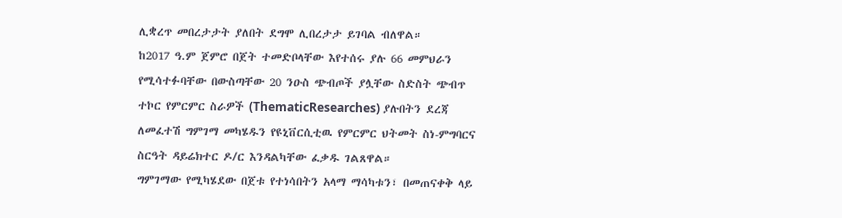ሊቋረጥ መበረታታት ያለበት ደግሞ ሊበረታታ ይገባል ብለዋል።
ከ2017 ዓ.ም ጀምሮ በጀት ተመድቦላቸው እየተሰሩ ያሉ 66 መምህራን የሚሳተፉባቸው በውስጣቸው 20 ንዑስ ጭብጦች ያሏቸው ስድስት ጭብጥ ተኮር የምርምር ስራዎች (ThematicResearches) ያሉበትን ደረጃ ለመፈተሽ ግምገማ መካሄዱን የዩኒቨርሲቲዉ የምርምር ህትመት ስነ-ምግባርና ስርዓት ዳይሬክተር ዶ/ር እንዳልካቸው ፈቃዱ ገልጸዋል።
ግምገማው የሚካሄደው በጀቱ የተነሳበትን አላማ ማሳካቱን፣ በመጠናቀቅ ላይ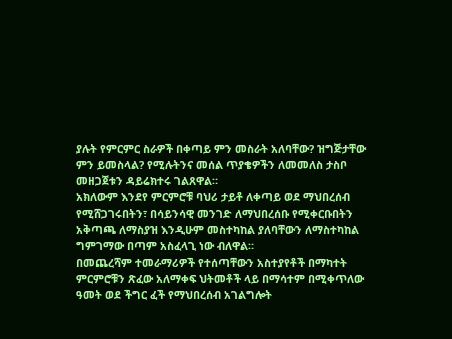ያሉት የምርምር ስራዎች በቀጣይ ምን መስራት አለባቸው? ዝግጅታቸው ምን ይመስላል? የሚሉትንና መሰል ጥያቄዎችን ለመመለስ ታስቦ መዘጋጀቱን ዳይሬክተሩ ገልጸዋል።
አክለውም እንደየ ምርምሮቹ ባህሪ ታይቶ ለቀጣይ ወደ ማህበረሰብ የሚሸጋገሩበትን፣ በሳይንሳዊ መንገድ ለማህበረሰቡ የሚቀርቡበትን አቅጣጫ ለማስያዝ እንዲሁም መስተካከል ያለባቸውን ለማስተካከል ግምገማው በጣም አስፈላጊ ነው ብለዋል።
በመጨረሻም ተመራማሪዎች የተሰጣቸውን አስተያየቶች በማካተት ምርምሮቹን ጽፈው አለማቀፍ ህትመቶች ላይ በማሳተም በሚቀጥለው ዓመት ወደ ችግር ፈች የማህበረሰብ አገልግሎት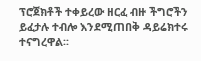ፕሮጀክቶች ተቀይረው ዘርፈ ብዙ ችግሮችን ይፈታሉ ተብሎ እንደሚጠበቅ ዳይሬክተሩ ተናግረዋል፡፡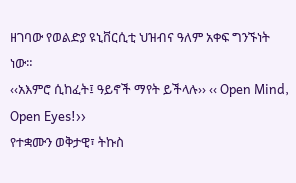ዘገባው የወልድያ ዩኒቨርሲቲ ህዝብና ዓለም አቀፍ ግንኙነት ነው።
‹‹አእምሮ ሲከፈት፤ ዓይኖች ማየት ይችላሉ›› ‹‹ Open Mind, Open Eyes!››
የተቋሙን ወቅታዊ፣ ትኩስ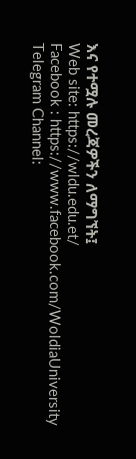እና የተሟሉ መረጃዎችን ለማግኘት፤
Web site: https://wldu.edu.et/
Facebook : https://www.facebook.com/WoldiaUniversity
Telegram Channel: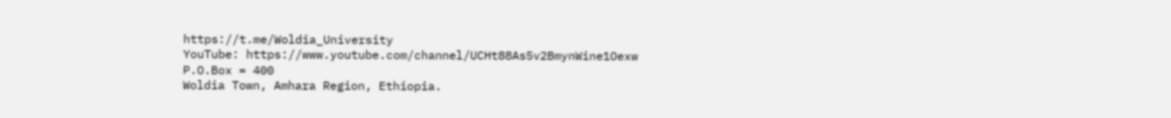https://t.me/Woldia_University
YouTube: https://www.youtube.com/channel/UCHt88As5v2BmynWine1Oexw
P.O.Box = 400
Woldia Town, Amhara Region, Ethiopia.